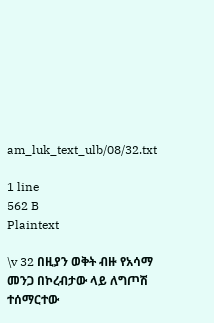am_luk_text_ulb/08/32.txt

1 line
562 B
Plaintext

\v 32 በዚያን ወቅት ብዙ የአሳማ መንጋ በኮረብታው ላይ ለግጦሽ ተሰማርተው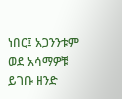ነበር፤ አጋንንቱም ወደ አሳማዎቹ ይገቡ ዘንድ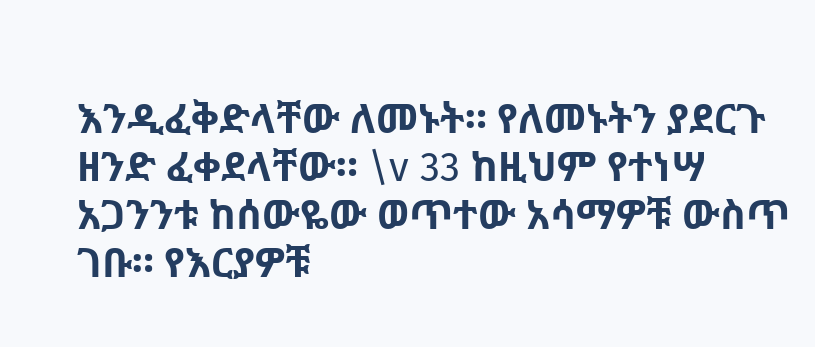እንዲፈቅድላቸው ለመኑት። የለመኑትን ያደርጉ ዘንድ ፈቀደላቸው። \v 33 ከዚህም የተነሣ አጋንንቱ ከሰውዬው ወጥተው አሳማዎቹ ውስጥ ገቡ። የእርያዎቹ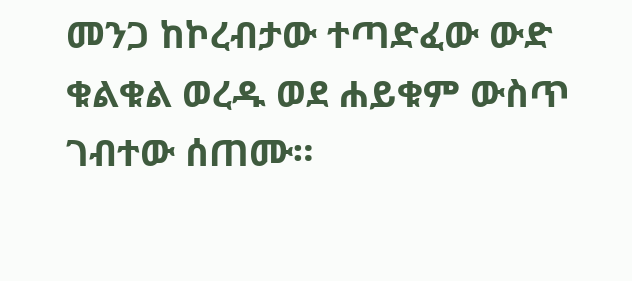መንጋ ከኮረብታው ተጣድፈው ውድ ቁልቁል ወረዱ ወደ ሐይቁም ውስጥ ገብተው ሰጠሙ።